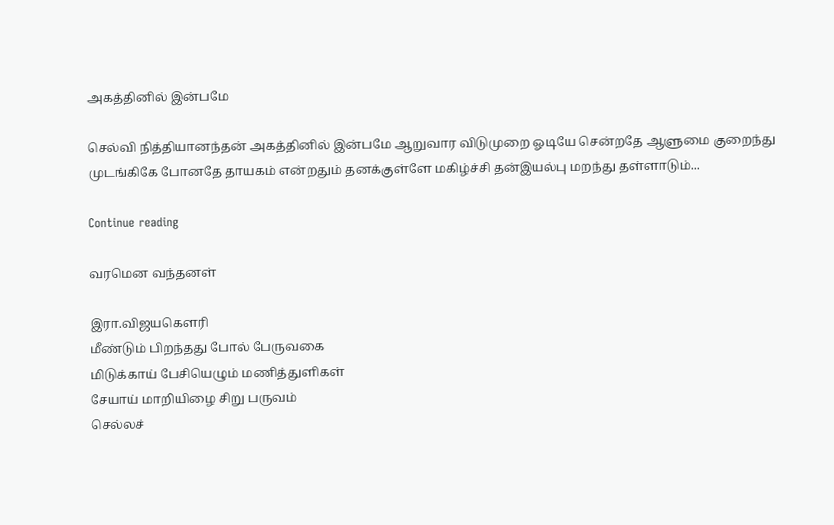அகத்தினில் இன்பமே

செல்வி நித்தியானந்தன் அகத்தினில் இன்பமே ஆறுவார விடுமுறை ஓடியே சென்றதே ஆளுமை குறைந்து முடங்கிகே போனதே தாயகம் என்றதும் தனக்குள்ளே மகிழ்ச்சி தன்இயல்பு மறந்து தள்ளாடும்...

Continue reading

வரமென வந்தனள்

இரா.விஜயகௌரி
மீண்டும் பிறந்தது போல் பேருவகை
மிடுக்காய் பேசியெழும் மணித்துளிகள்
சேயாய் மாறியிழை சிறு பருவம்
செல்லச்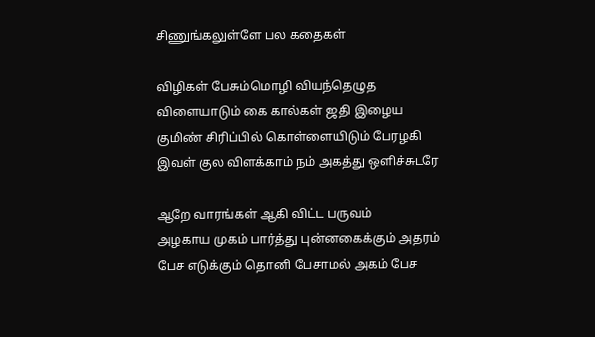சிணுங்கலுள்ளே பல கதைகள்

விழிகள் பேசும்மொழி வியந்தெழுத
விளையாடும் கை கால்கள் ஜதி இழைய
குமிண் சிரிப்பில் கொள்ளையிடும் பேரழகி
இவள் குல விளக்காம் நம் அகத்து ஒளிச்சுடரே

ஆறே வாரங்கள் ஆகி விட்ட பருவம்
அழகாய முகம் பார்த்து புன்னகைக்கும் அதரம்
பேச எடுக்கும் தொனி பேசாமல் அகம் பேச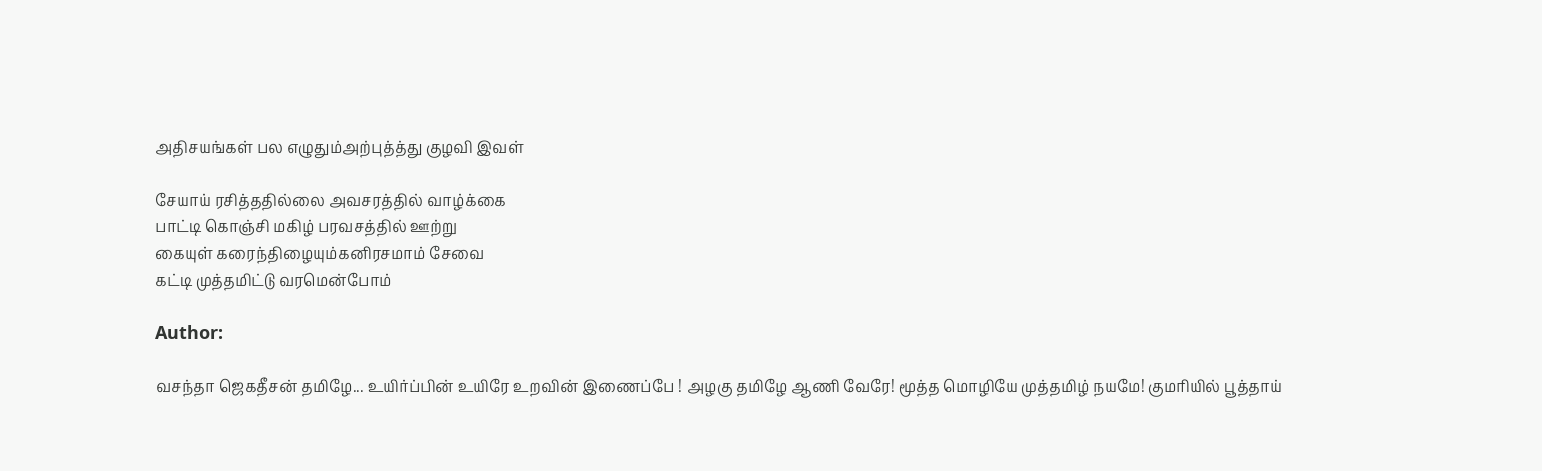அதிசயங்கள் பல எழுதும்அற்புத்த்து குழவி இவள்

சேயாய் ரசித்ததில்லை அவசரத்தில் வாழ்க்கை
பாட்டி கொஞ்சி மகிழ் பரவசத்தில் ஊற்று
கையுள் கரைந்திழையும்கனிரசமாம் சேவை
கட்டி முத்தமிட்டு வரமென்போம்

Author:

வசந்தா ஜெகதீசன் தமிழே... உயிர்ப்பின் உயிரே உறவின் இணைப்பே ! அழகு தமிழே ஆணி வேரே! மூத்த மொழியே முத்தமிழ் நயமே! குமரியில் பூத்தாய்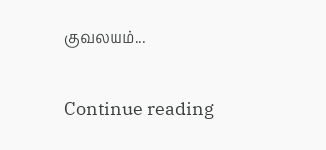குவலயம்...

Continue reading